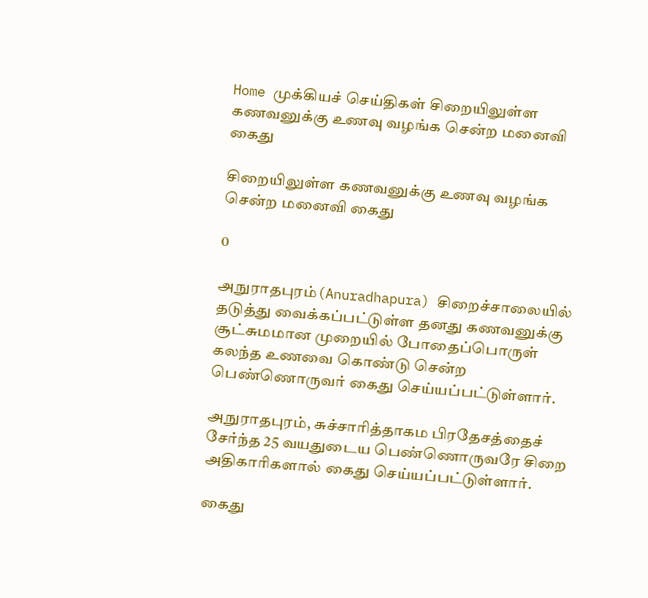Home முக்கியச் செய்திகள் சிறையிலுள்ள கணவனுக்கு உணவு வழங்க சென்ற மனைவி கைது

சிறையிலுள்ள கணவனுக்கு உணவு வழங்க சென்ற மனைவி கைது

0

அநுராதபுரம்(Anuradhapura) சிறைச்சாலையில் தடுத்து வைக்கப்பட்டுள்ள தனது கணவனுக்கு சூட்சுமமான முறையில் போதைப்பொருள் கலந்த உணவை கொண்டு சென்ற பெண்ணொருவர் கைது செய்யப்பட்டுள்ளார்.

அநுராதபுரம், சுச்சாரித்தாகம பிரதேசத்தைச் சேர்ந்த 25 வயதுடைய பெண்ணொருவரே சிறை அதிகாரிகளால் கைது செய்யப்பட்டுள்ளார்.

கைது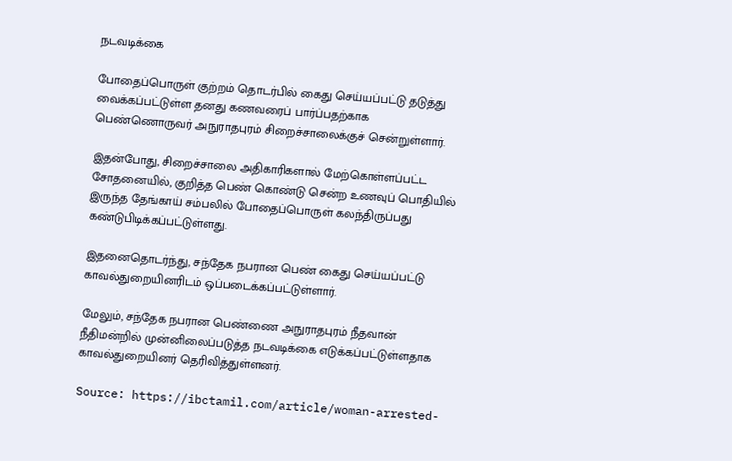நடவடிக்கை

போதைப்பொருள் குற்றம் தொடர்பில் கைது செய்யப்பட்டு தடுத்து வைக்கப்பட்டுள்ள தனது கணவரைப் பார்ப்பதற்காக பெண்ணொருவர் அநுராதபுரம் சிறைச்சாலைக்குச் சென்றுள்ளார்.

இதன்போது, சிறைச்சாலை அதிகாரிகளால் மேற்கொள்ளப்பட்ட சோதனையில், குறித்த பெண் கொண்டு சென்ற உணவுப் பொதியில் இருந்த தேங்காய் சம்பலில் போதைப்பொருள் கலந்திருப்பது கண்டுபிடிக்கப்பட்டுள்ளது.

இதனைதொடர்ந்து, சந்தேக நபரான பெண் கைது செய்யப்பட்டு காவல்துறையினரிடம் ஒப்படைக்கப்பட்டுள்ளார்.

மேலும், சந்தேக நபரான பெண்ணை அநுராதபுரம் நீதவான் நீதிமன்றில் முன்னிலைப்படுத்த நடவடிக்கை எடுக்கப்பட்டுள்ளதாக காவல்துறையினர் தெரிவித்துள்ளனர்.

Source: https://ibctamil.com/article/woman-arrested-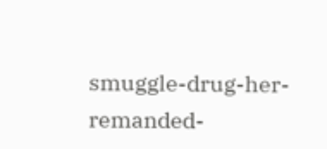smuggle-drug-her-remanded-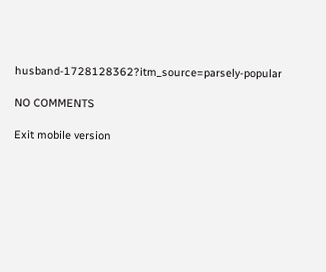husband-1728128362?itm_source=parsely-popular

NO COMMENTS

Exit mobile version